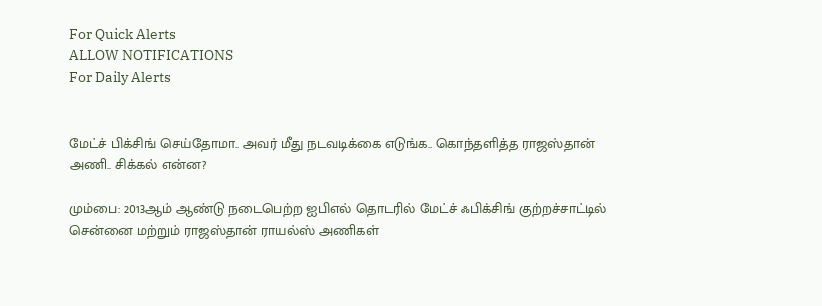For Quick Alerts
ALLOW NOTIFICATIONS
For Daily Alerts


மேட்ச் பிக்சிங் செய்தோமா.. அவர் மீது நடவடிக்கை எடுங்க.. கொந்தளித்த ராஜஸ்தான் அணி.. சிக்கல் என்ன?

மும்பை: 2013ஆம் ஆண்டு நடைபெற்ற ஐபிஎல் தொடரில் மேட்ச் ஃபிக்சிங் குற்றச்சாட்டில் சென்னை மற்றும் ராஜஸ்தான் ராயல்ஸ் அணிகள்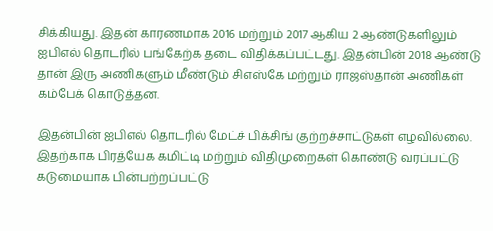சிக்கியது. இதன் காரணமாக 2016 மற்றும் 2017 ஆகிய 2 ஆண்டுகளிலும் ஐபிஎல் தொடரில் பங்கேற்க தடை விதிக்கப்பட்டது. இதன்பின் 2018 ஆண்டு தான் இரு அணிகளும் மீண்டும் சிஎஸ்கே மற்றும் ராஜஸ்தான் அணிகள் கம்பேக் கொடுத்தன.

இதன்பின் ஐபிஎல் தொடரில் மேட்ச் பிக்சிங் குற்றச்சாட்டுகள் எழவில்லை. இதற்காக பிரத்யேக கமிட்டி மற்றும் விதிமுறைகள் கொண்டு வரப்பட்டு கடுமையாக பின்பற்றப்பட்டு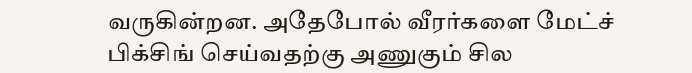வருகின்றன. அதேபோல் வீரர்களை மேட்ச் பிக்சிங் செய்வதற்கு அணுகும் சில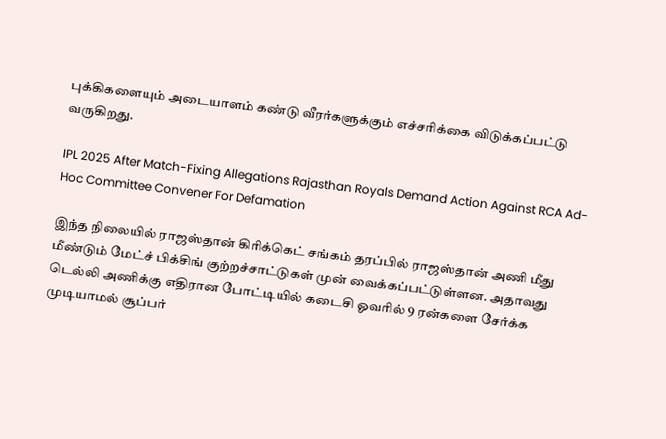புக்கிகளையும் அடையாளம் கண்டு வீரர்களுக்கும் எச்சரிக்கை விடுக்கப்பட்டு வருகிறது.

IPL 2025 After Match-Fixing Allegations Rajasthan Royals Demand Action Against RCA Ad-Hoc Committee Convener For Defamation

இந்த நிலையில் ராஜஸ்தான் கிரிக்கெட் சங்கம் தரப்பில் ராஜஸ்தான் அணி மீது மீண்டும் மேட்ச் பிக்சிங் குற்றச்சாட்டுகள் முன் வைக்கப்பட்டுள்ளன. அதாவது டெல்லி அணிக்கு எதிரான போட்டியில் கடைசி ஓவரில் 9 ரன்களை சேர்க்க முடியாமல் சூப்பர்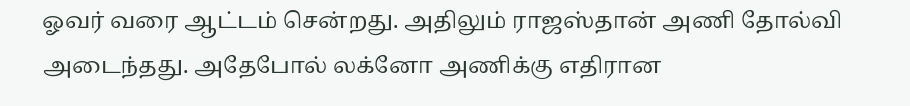ஓவர் வரை ஆட்டம் சென்றது. அதிலும் ராஜஸ்தான் அணி தோல்வி அடைந்தது. அதேபோல் லக்னோ அணிக்கு எதிரான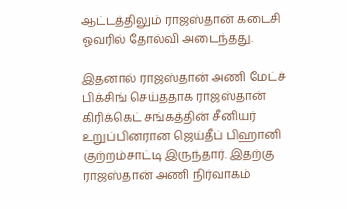ஆட்டத்திலும் ராஜஸ்தான் கடைசி ஓவரில் தோல்வி அடைந்தது.

இதனால் ராஜஸ்தான் அணி மேட்ச் பிக்சிங் செய்ததாக ராஜஸ்தான் கிரிக்கெட் சங்கத்தின் சீனியர் உறுப்பினரான ஜெய்தீப் பிஹானி குற்றம்சாட்டி இருந்தார். இதற்கு ராஜஸ்தான் அணி நிர்வாகம்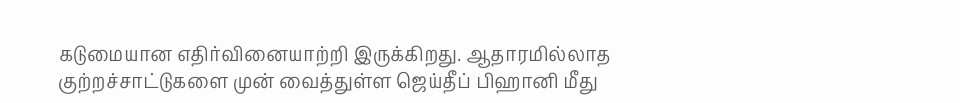கடுமையான எதிர்வினையாற்றி இருக்கிறது. ஆதாரமில்லாத குற்றச்சாட்டுகளை முன் வைத்துள்ள ஜெய்தீப் பிஹானி மீது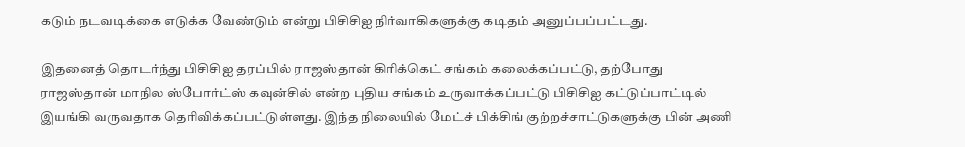கடும் நடவடிக்கை எடுக்க வேண்டும் என்று பிசிசிஐ நிர்வாகிகளுக்கு கடிதம் அனுப்பப்பட்டது.

இதனைத் தொடர்ந்து பிசிசிஐ தரப்பில் ராஜஸ்தான் கிரிக்கெட் சங்கம் கலைக்கப்பட்டு, தற்போது ராஜஸ்தான் மாநில ஸ்போர்ட்ஸ் கவுன்சில் என்ற புதிய சங்கம் உருவாக்கப்பட்டு பிசிசிஐ கட்டுப்பாட்டில் இயங்கி வருவதாக தெரிவிக்கப்பட்டுள்ளது. இந்த நிலையில் மேட்ச் பிக்சிங் குற்றச்சாட்டுகளுக்கு பின் அணி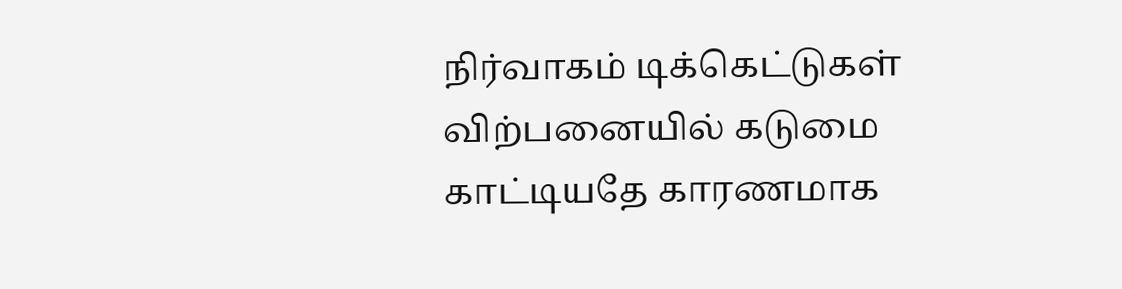நிர்வாகம் டிக்கெட்டுகள் விற்பனையில் கடுமை காட்டியதே காரணமாக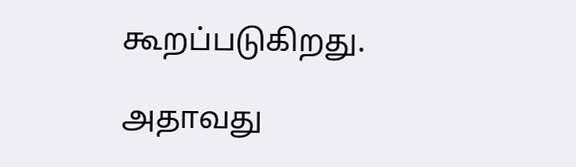கூறப்படுகிறது.

அதாவது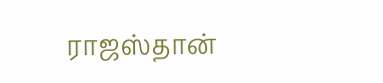ராஜஸ்தான்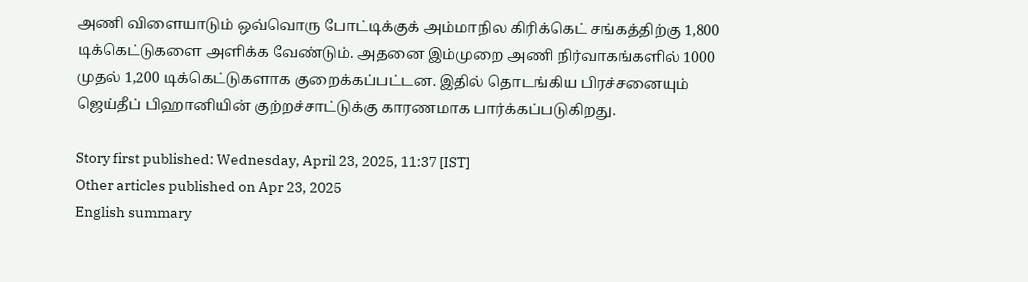அணி விளையாடும் ஒவ்வொரு போட்டிக்குக் அம்மாநில கிரிக்கெட் சங்கத்திற்கு 1,800 டிக்கெட்டுகளை அளிக்க வேண்டும். அதனை இம்முறை அணி நிர்வாகங்களில் 1000 முதல் 1,200 டிக்கெட்டுகளாக குறைக்கப்பட்டன. இதில் தொடங்கிய பிரச்சனையும் ஜெய்தீப் பிஹானியின் குற்றச்சாட்டுக்கு காரணமாக பார்க்கப்படுகிறது.

Story first published: Wednesday, April 23, 2025, 11:37 [IST]
Other articles published on Apr 23, 2025
English summary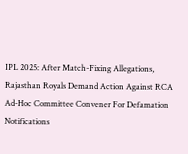IPL 2025: After Match-Fixing Allegations, Rajasthan Royals Demand Action Against RCA Ad-Hoc Committee Convener For Defamation
Notifications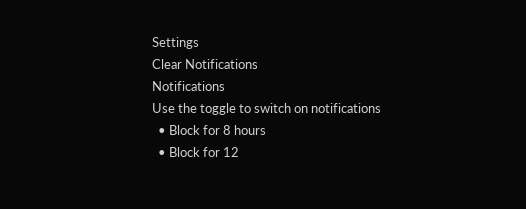Settings
Clear Notifications
Notifications
Use the toggle to switch on notifications
  • Block for 8 hours
  • Block for 12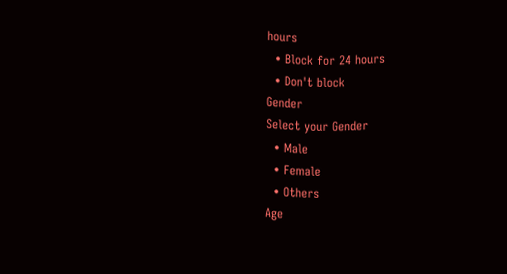hours
  • Block for 24 hours
  • Don't block
Gender
Select your Gender
  • Male
  • Female
  • Others
Age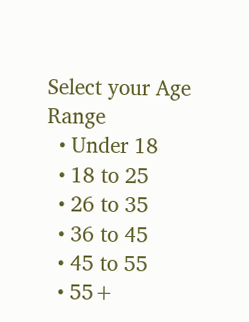Select your Age Range
  • Under 18
  • 18 to 25
  • 26 to 35
  • 36 to 45
  • 45 to 55
  • 55+